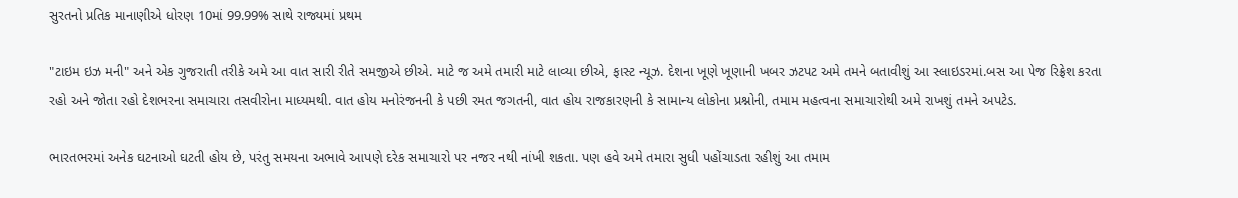સુરતનો પ્રતિક માનાણીએ ધોરણ 10માં 99.99% સાથે રાજ્યમાં પ્રથમ

"ટાઇમ ઇઝ મની" અને એક ગુજરાતી તરીકે અમે આ વાત સારી રીતે સમજીએ છીએ. માટે જ અમે તમારી માટે લાવ્યા છીએ, ફાસ્ટ ન્યૂઝ. દેશના ખૂણે ખૂણાની ખબર ઝટપટ અમે તમને બતાવીશું આ સ્લાઇડરમાં.બસ આ પેજ રિફ્રેશ કરતા રહો અને જોતા રહો દેશભરના સમાચારા તસવીરોના માધ્યમથી. વાત હોય મનોરંજનની કે પછી રમત જગતની, વાત હોય રાજકારણની કે સામાન્ય લોકોના પ્રશ્નોની, તમામ મહત્વના સમાચારોથી અમે રાખશું તમને અપટેડ.

ભારતભરમાં અનેક ઘટનાઓ ઘટતી હોય છે, પરંતુ સમયના અભાવે આપણે દરેક સમાચારો પર નજર નથી નાંખી શકતા. પણ હવે અમે તમારા સુધી પહોંચાડતા રહીશું આ તમામ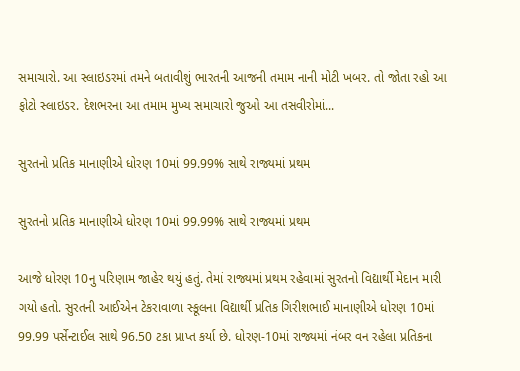સમાચારો. આ સ્લાઇડરમાં તમને બતાવીશું ભારતની આજની તમામ નાની મોટી ખબર. તો જોતા રહો આ ફોટો સ્લાઇડર. દેશભરના આ તમામ મુખ્ય સમાચારો જુઓ આ તસવીરોમાં...

સુરતનો પ્રતિક માનાણીએ ધોરણ 10માં 99.99% સાથે રાજ્યમાં પ્રથમ

સુરતનો પ્રતિક માનાણીએ ધોરણ 10માં 99.99% સાથે રાજ્યમાં પ્રથમ

આજે ધોરણ 10નુ પરિણામ જાહેર થયું હતું. તેમાં રાજ્યમાં પ્રથમ રહેવામાં સુરતનો વિદ્યાર્થી મેદાન મારી ગયો હતો. સુરતની આઈએન ટેકરાવાળા સ્કૂલના વિદ્યાર્થી પ્રતિક ગિરીશભાઈ માનાણીએ ધોરણ 10માં 99.99 પર્સેન્ટાઈલ સાથે 96.50 ટકા પ્રાપ્ત કર્યા છે. ધોરણ-10માં રાજ્યમાં નંબર વન રહેલા પ્રતિકના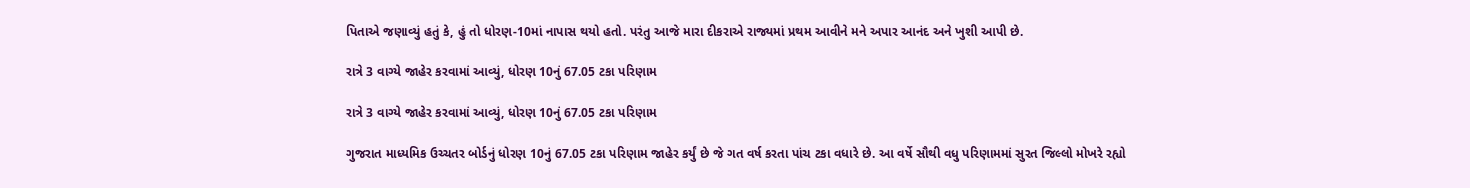પિતાએ જણાવ્યું હતું કે, હું તો ધોરણ-10માં નાપાસ થયો હતો. પરંતુ આજે મારા દીકરાએ રાજ્યમાં પ્રથમ આવીને મને અપાર આનંદ અને ખુશી આપી છે.

રાત્રે 3 વાગ્યે જાહેર કરવામાં આવ્યું, ધોરણ 10નું 67.05 ટકા પરિણામ

રાત્રે 3 વાગ્યે જાહેર કરવામાં આવ્યું, ધોરણ 10નું 67.05 ટકા પરિણામ

ગુજરાત માધ્યમિક ઉચ્ચતર બોર્ડનું ધોરણ 10નું 67.05 ટકા પરિણામ જાહેર કર્યું છે જે ગત વર્ષ કરતા પાંચ ટકા વધારે છે. આ વર્ષે સૌથી વધુ પરિણામમાં સુરત જિલ્લો મોખરે રહ્યો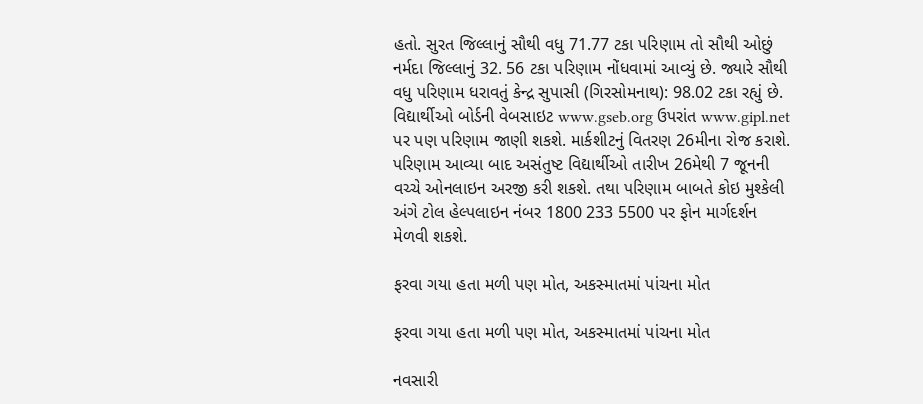હતો. સુરત જિલ્લાનું સૌથી વધુ 71.77 ટકા પરિણામ તો સૌથી ઓછું નર્મદા જિલ્લાનું 32. 56 ટકા પરિણામ નોંધવામાં આવ્યું છે. જ્યારે સૌથી વધુ પરિણામ ધરાવતું કેન્દ્ર સુપાસી (ગિરસોમનાથ): 98.02 ટકા રહ્યું છે. વિદ્યાર્થીઓ બોર્ડની વેબસાઇટ www.gseb.org ઉપરાંત www.gipl.net પર પણ પરિણામ જાણી શકશે. માર્કશીટનું વિતરણ 26મીના રોજ કરાશે. પરિણામ આવ્યા બાદ અસંતુષ્ટ વિદ્યાર્થીઓ તારીખ 26મેથી 7 જૂનની વચ્ચે ઓનલાઇન અરજી કરી શકશે. તથા પરિણામ બાબતે કોઇ મુશ્કેલી અંગે ટોલ હેલ્પલાઇન નંબર 1800 233 5500 પર ફોન માર્ગદર્શન મેળવી શકશે.

ફરવા ગયા હતા મળી પણ મોત, અકસ્માતમાં પાંચના મોત

ફરવા ગયા હતા મળી પણ મોત, અકસ્માતમાં પાંચના મોત

નવસારી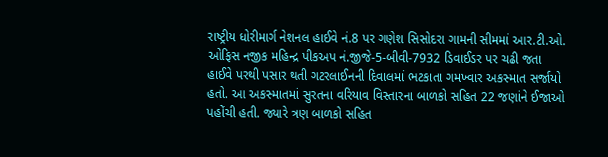રાષ્ટ્રીય ધોરીમાર્ગ નેશનલ હાઈવે નં.8 પર ગણેશ સિસોદરા ગામની સીમમાં આર.ટી.ઓ. ઓફિસ નજીક મહિન્દ્ર પીકઅપ નં.જીજે-5-બીવી-7932 ડિવાઈડર પર ચઢી જતા હાઈવે પરથી પસાર થતી ગટરલાઈનની દિવાલમાં ભટકાતા ગમખ્વાર અકસ્માત સર્જાયો હતો. આ અકસ્માતમાં સુરતના વરિયાવ વિસ્તારના બાળકો સહિત 22 જણાંને ઈજાઓ પહોંચી હતી. જ્યારે ત્રણ બાળકો સહિત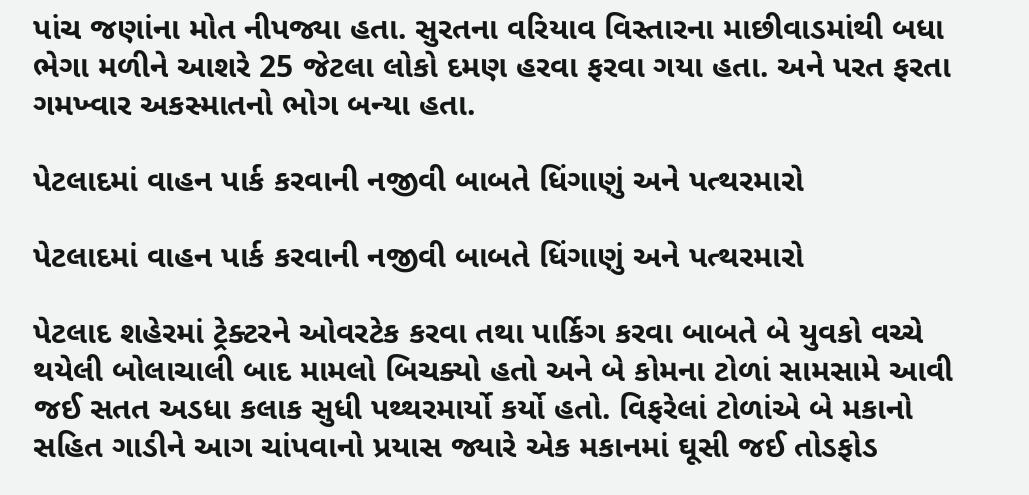પાંચ જણાંના મોત નીપજ્યા હતા. સુરતના વરિયાવ વિસ્તારના માછીવાડમાંથી બધા ભેગા મળીને આશરે 25 જેટલા લોકો દમણ હરવા ફરવા ગયા હતા. અને પરત ફરતા ગમખ્વાર અકસ્માતનો ભોગ બન્યા હતા.

પેટલાદમાં વાહન પાર્ક કરવાની નજીવી બાબતે ધિંગાણું અને પત્થરમારો

પેટલાદમાં વાહન પાર્ક કરવાની નજીવી બાબતે ધિંગાણું અને પત્થરમારો

પેટલાદ શહેરમાં ટ્રેક્ટરને ઓવરટેક કરવા તથા પાર્કિગ કરવા બાબતે બે યુવકો વચ્ચે થયેલી બોલાચાલી બાદ મામલો બિચક્યો હતો અને બે કોમના ટોળાં સામસામે આવી જઈ સતત અડધા કલાક સુધી પથ્થરમાર્યો કર્યો હતો. વિફરેલાં ટોળાંએ બે મકાનો સહિત ગાડીને આગ ચાંપવાનો પ્રયાસ જ્યારે એક મકાનમાં ઘૂસી જઈ તોડફોડ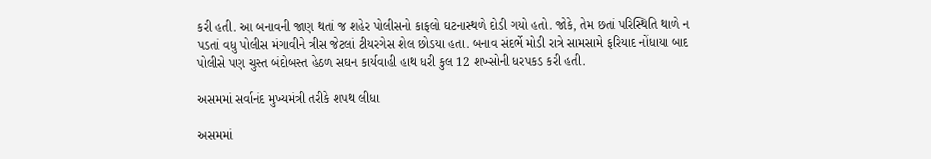કરી હતી. આ બનાવની જાણ થતાં જ શહેર પોલીસનો કાફલો ઘટનાસ્થળે દોડી ગયો હતો. જોકે, તેમ છતાં પરિસ્થિતિ થાળે ન પડતાં વધુ પોલીસ મંગાવીને ત્રીસ જેટલાં ટીયરગેસ શેલ છોડયા હતા. બનાવ સંદર્ભે મોડી રાત્રે સામસામે ફરિયાદ નોંધાયા બાદ પોલીસે પણ ચુસ્ત બંદોબસ્ત હેઠળ સઘન કાર્યવાહી હાથ ધરી કુલ 12 શખ્સોની ધરપકડ કરી હતી.

અસમમાં સર્વાનંદ મુખ્યમંત્રી તરીકે શપથ લીધા

અસમમાં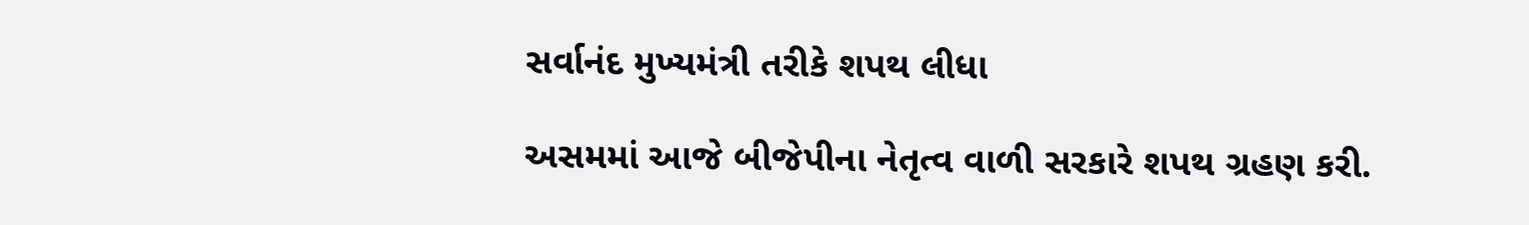સર્વાનંદ મુખ્યમંત્રી તરીકે શપથ લીધા

અસમમાં આજે બીજેપીના નેતૃત્વ વાળી સરકારે શપથ ગ્રહણ કરી.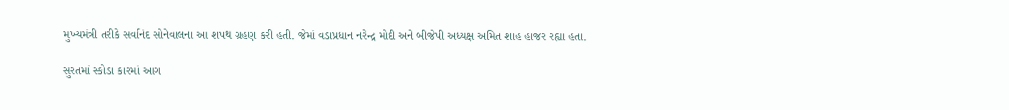મુખ્યમંત્રી તરીકે સર્વાનંદ સોનેવાલના આ શપથ ગ્રહણ કરી હતી. જેમાં વડાપ્રધાન નરેન્દ્ર મોદી અને બીજેપી અધ્યક્ષ અમિત શાહ હાજર રહ્યા હતા.

સુરતમાં સ્કોડા કારમાં આગ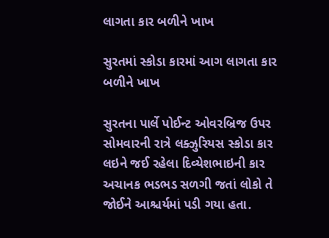લાગતા કાર બળીને ખાખ

સુરતમાં સ્કોડા કારમાં આગ લાગતા કાર બળીને ખાખ

સુરતના પાર્લે પોઈન્ટ ઓવરબ્રિજ ઉપર સોમવારની રાત્રે લક્ઝુરિયસ સ્કોડા કાર લઇને જઈ રહેલા દિવ્યેશભાઇની કાર અચાનક ભડભડ સળગી જતાં લોકો તે જોઈને આશ્ચર્યમાં પડી ગયા હતા.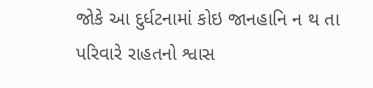જોકે આ દુર્ધટનામાં કોઇ જાનહાનિ ન થ તા પરિવારે રાહતનો શ્વાસ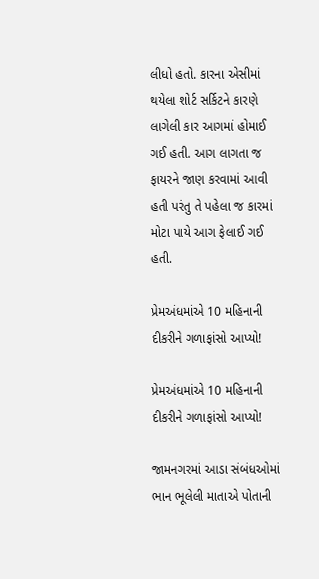લીધો હતો. કારના એસીમાં થયેલા શોર્ટ સર્કિટને કારણે લાગેલી કાર આગમાં હોમાઈ ગઈ હતી. આગ લાગતા જ ફાયરને જાણ કરવામાં આવી હતી પરંતુ તે પહેલા જ કારમાં મોટા પાયે આગ ફેલાઈ ગઈ હતી.

પ્રેમઅંધમાંએ 10 મહિનાની દીકરીને ગળાફાંસો આપ્યો!

પ્રેમઅંધમાંએ 10 મહિનાની દીકરીને ગળાફાંસો આપ્યો!

જામનગરમાં આડા સંબંધઓમાં ભાન ભૂલેલી માતાએ પોતાની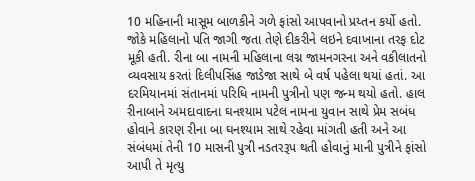10 મહિનાની માસૂમ બાળકીને ગળે ફાંસો આપવાનો પ્રય્તન કર્યો હતો. જોકે મહિલાનો પતિ જાગી જતા તેણે દીકરીને લઇને દવાખાના તરફ દોટ મૂકી હતી. રીના બા નામની મહિલાના લગ્ન જામનગરના અને વકીલાતનો વ્યવસાય કરતાં દિલીપસિંહ જાડેજા સાથે બે વર્ષ પહેલા થયાં હતાં. આ દરમિયાનમાં સંતાનમાં પરિધિ નામની પુત્રીનો પણ જન્મ થયો હતો. હાલ રીનાબાને અમદાવાદના ઘનશ્યામ પટેલ નામના યુવાન સાથે પ્રેમ સબંધ હોવાને કારણ રીના બા ઘનશ્યામ સાથે રહેવા માંગતી હતી અને આ સંબંધમાં તેની 10 માસની પુત્રી નડતરરૂપ થતી હોવાનું માની પુત્રીને ફાંસો આપી તે મૃત્યુ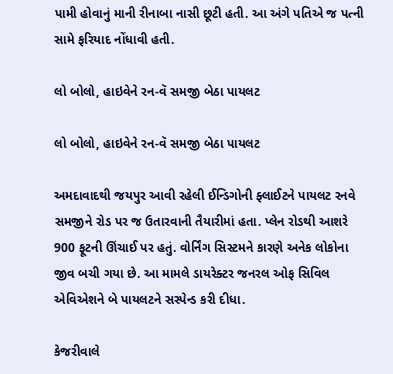પામી હોવાનું માની રીનાબા નાસી છૂટી હતી. આ અંગે પતિએ જ પત્ની સામે ફરિયાદ નોંધાવી હતી.

લો બોલો, હાઇવેને રન-વૅ સમજી બેઠા પાયલટ

લો બોલો, હાઇવેને રન-વૅ સમજી બેઠા પાયલટ

અમદાવાદથી જયપુર આવી રહેલી ઈન્ડિગોની ફ્લાઈટને પાયલટ રનવે સમજીને રોડ પર જ ઉતારવાની તૈયારીમાં હતા. પ્લેન રોડથી આશરે 900 ફૂટની ઊંચાઈ પર હતું. વોર્નિંગ સિસ્ટમને કારણે અનેક લોકોના જીવ બચી ગયા છે. આ મામલે ડાયરેક્ટર જનરલ ઓફ સિવિલ એવિએશને બે પાયલટને સસ્પેન્ડ કરી દીધા.

કેજરીવાલે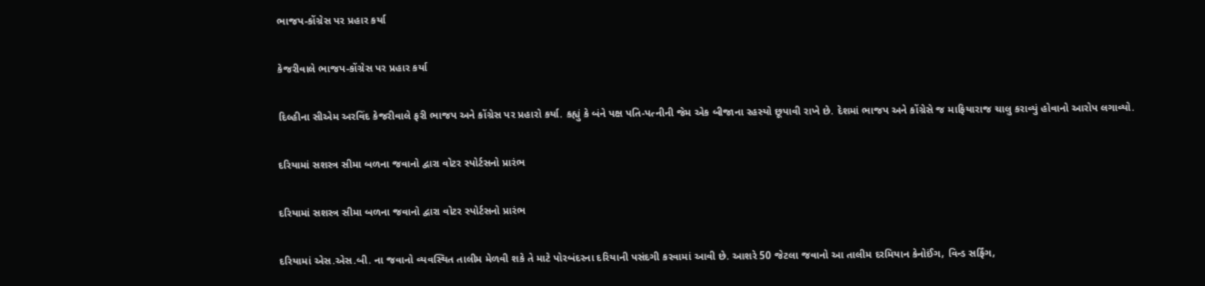ભાજપ-કોંગ્રેસ પર પ્રહાર કર્યા

કેજરીવાલે ભાજપ-કોંગ્રેસ પર પ્રહાર કર્યા

દિલ્હીના સીએમ અરવિંદ કેજરીવાલે ફરી ભાજપ અને કોંગ્રેસ પર પ્રહારો કર્યા. કહ્યું કે બંને પક્ષ પતિ-પત્નીની જેમ એક બીજાના રહસ્યો છૂપાવી રાખે છે. દેશમાં ભાજપ અને કોંગ્રેસે જ માફિયારાજ ચાલુ કરાવ્યું હોવાનો આરોપ લગાવ્યો.

દરિયામાં સશસ્ત્ર સીમા બળના જવાનો દ્વારા વોટર સ્પોર્ટસનો પ્રારંભ

દરિયામાં સશસ્ત્ર સીમા બળના જવાનો દ્વારા વોટર સ્પોર્ટસનો પ્રારંભ

દરિયામાં એસ.એસ.બી. ના જવાનો વ્યવસ્થિત તાલીમ મેળવી શકે તે માટે પોરબંદરના દરિયાની પસંદગી કરવામાં આવી છે. આશરે 50 જેટલા જવાનો આ તાલીમ દરમિયાન કેનોઈંગ, વિન્ડ સર્ફિંગ,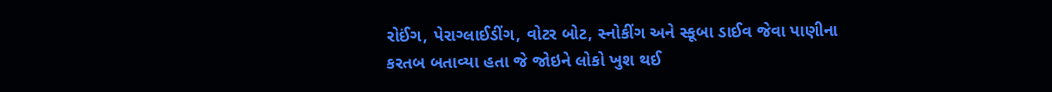રોઈંગ, પેરાગ્લાઈડીંગ, વોટર બોટ, સ્નોકીંગ અને સ્કૂબા ડાઈવ જેવા પાણીના કરતબ બતાવ્યા હતા જે જોઇને લોકો ખુશ થઈ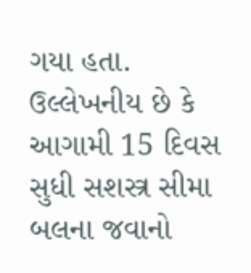ગયા હતા. ઉલ્લેખનીય છે કે આગામી 15 દિવસ સુધી સશસ્ત્ર સીમા બલના જવાનો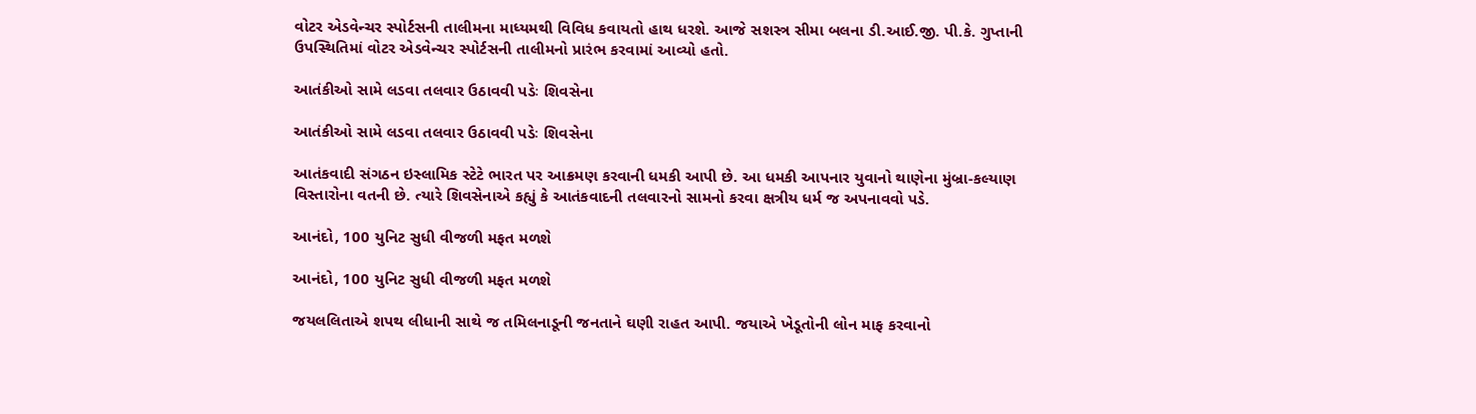વોટર એડવેન્ચર સ્પોર્ટસની તાલીમના માધ્યમથી વિવિધ કવાયતો હાથ ધરશે. આજે સશસ્ત્ર સીમા બલના ડી.આઈ.જી. પી.કે. ગુપ્તાની ઉપસ્થિતિમાં વોટર એડવેન્ચર સ્પોર્ટસની તાલીમનો પ્રારંભ કરવામાં આવ્યો હતો.

આતંકીઓ સામે લડવા તલવાર ઉઠાવવી પડેઃ શિવસેના

આતંકીઓ સામે લડવા તલવાર ઉઠાવવી પડેઃ શિવસેના

આતંકવાદી સંગઠન ઇસ્લામિક સ્ટેટે ભારત પર આક્રમણ કરવાની ધમકી આપી છે. આ ધમકી આપનાર યુવાનો થાણેના મુંબ્રા-કલ્યાણ વિસ્તારોના વતની છે. ત્યારે શિવસેનાએ કહ્યું કે આતંકવાદની તલવારનો સામનો કરવા ક્ષત્રીય ધર્મ જ અપનાવવો પડે.

આનંદો, 100 યુનિટ સુધી વીજળી મફત મળશે

આનંદો, 100 યુનિટ સુધી વીજળી મફત મળશે

જયલલિતાએ શપથ લીધાની સાથે જ તમિલનાડૂની જનતાને ઘણી રાહત આપી. જયાએ ખેડૂતોની લોન માફ કરવાનો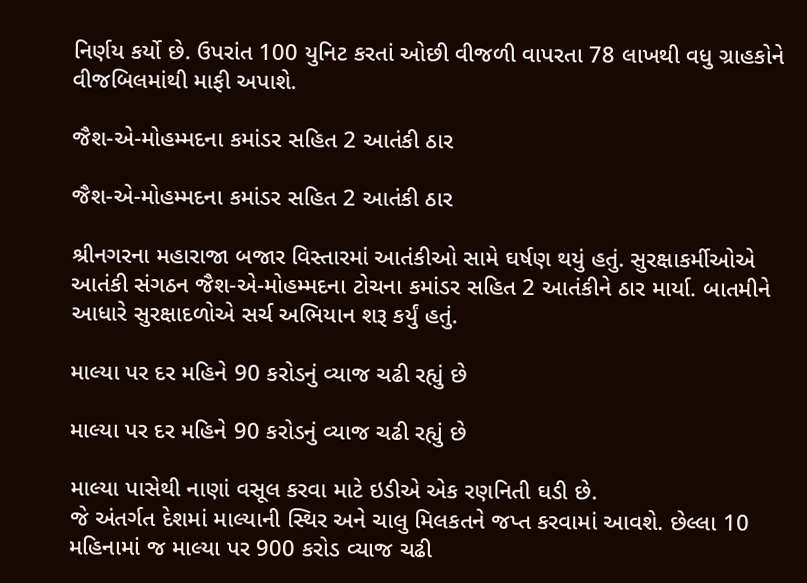નિર્ણય કર્યો છે. ઉપરાંત 100 યુનિટ કરતાં ઓછી વીજળી વાપરતા 78 લાખથી વધુ ગ્રાહકોને વીજબિલમાંથી માફી અપાશે.

જૈશ-એ-મોહમ્મદના કમાંડર સહિત 2 આતંકી ઠાર

જૈશ-એ-મોહમ્મદના કમાંડર સહિત 2 આતંકી ઠાર

શ્રીનગરના મહારાજા બજાર વિસ્તારમાં આતંકીઓ સામે ઘર્ષણ થયું હતું. સુરક્ષાકર્મીઓએ આતંકી સંગઠન જૈશ-એ-મોહમ્મદના ટોચના કમાંડર સહિત 2 આતંકીને ઠાર માર્યા. બાતમીને આધારે સુરક્ષાદળોએ સર્ચ અભિયાન શરૂ કર્યું હતું.

માલ્યા પર દર મહિને 90 કરોડનું વ્યાજ ચઢી રહ્યું છે

માલ્યા પર દર મહિને 90 કરોડનું વ્યાજ ચઢી રહ્યું છે

માલ્યા પાસેથી નાણાં વસૂલ કરવા માટે ઇડીએ એક રણનિતી ઘડી છે.
જે અંતર્ગત દેશમાં માલ્યાની સ્થિર અને ચાલુ મિલકતને જપ્ત કરવામાં આવશે. છેલ્લા 10 મહિનામાં જ માલ્યા પર 900 કરોડ વ્યાજ ચઢી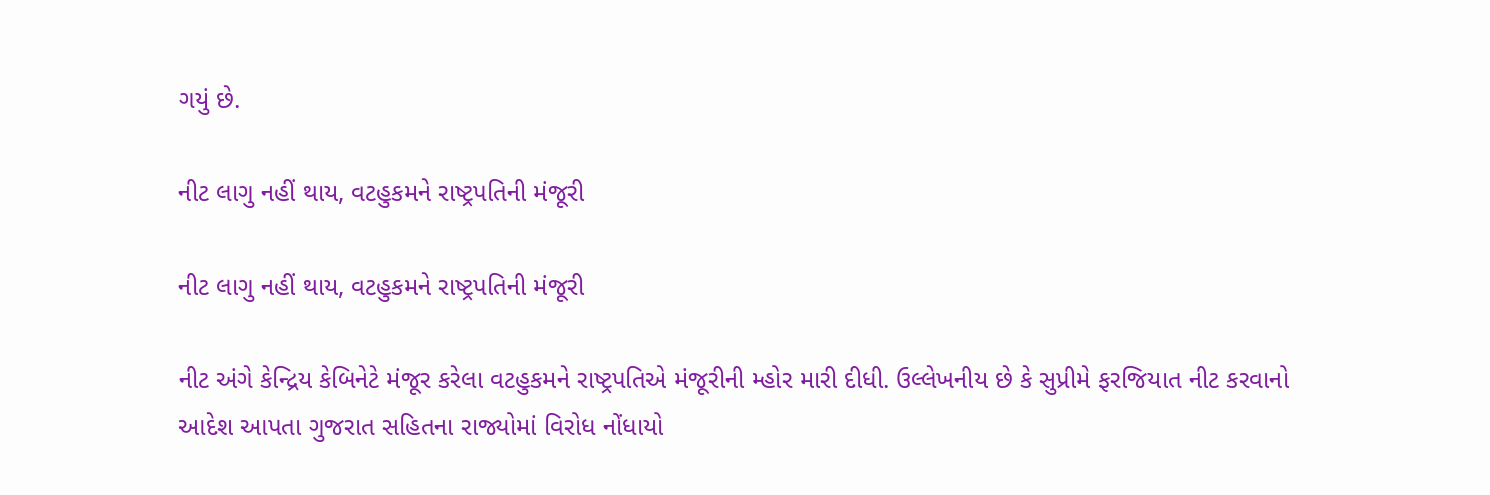ગયું છે.

નીટ લાગુ નહીં થાય, વટહુકમને રાષ્ટ્રપતિની મંજૂરી

નીટ લાગુ નહીં થાય, વટહુકમને રાષ્ટ્રપતિની મંજૂરી

નીટ અંગે કેન્દ્રિય કેબિનેટે મંજૂર કરેલા વટહુકમને રાષ્ટ્રપતિએ મંજૂરીની મ્હોર મારી દીધી. ઉલ્લેખનીય છે કે સુપ્રીમે ફરજિયાત નીટ કરવાનો આદેશ આપતા ગુજરાત સહિતના રાજ્યોમાં વિરોધ નોંધાયો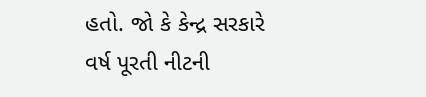હતો. જો કે કેન્દ્ર સરકારે વર્ષ પૂરતી નીટની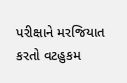પરીક્ષાને મરજિયાત કરતો વટહુકમ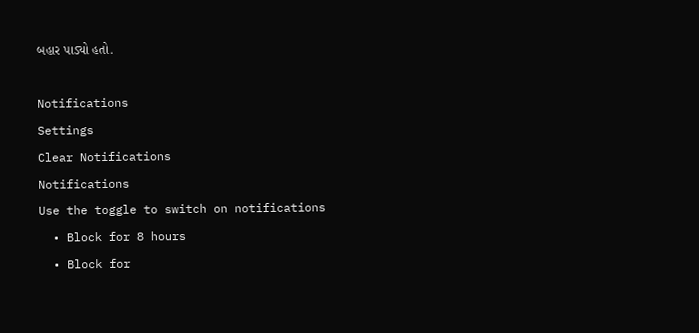બહાર પાડ્યો હતો.

Notifications
Settings
Clear Notifications
Notifications
Use the toggle to switch on notifications
  • Block for 8 hours
  • Block for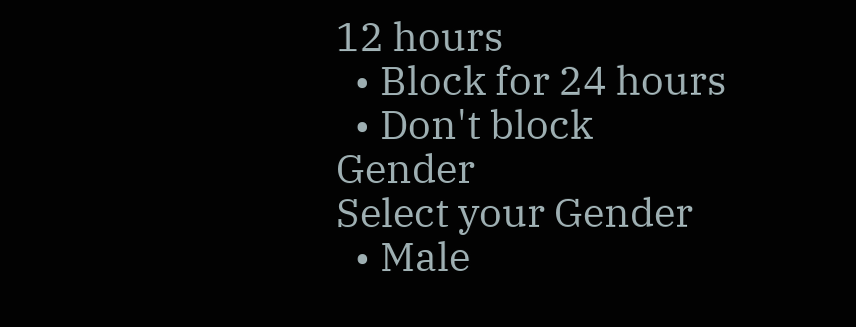12 hours
  • Block for 24 hours
  • Don't block
Gender
Select your Gender
  • Male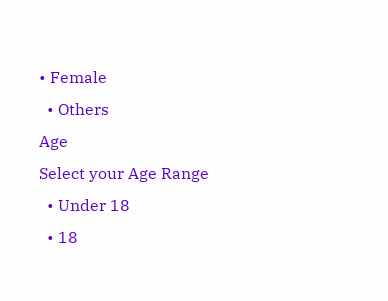• Female
  • Others
Age
Select your Age Range
  • Under 18
  • 18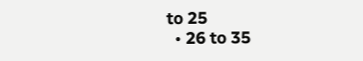to 25
  • 26 to 35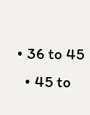• 36 to 45
  • 45 to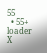55
  • 55+
loader
X